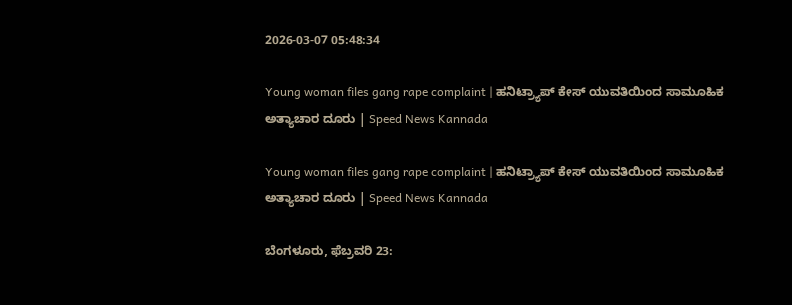2026-03-07 05:48:34

Young woman files gang rape complaint | ಹನಿಟ್ರ್ಯಾಪ್ ಕೇಸ್ ಯುವತಿಯಿಂದ ಸಾಮೂಹಿಕ ಅತ್ಯಾಚಾರ ದೂರು | Speed News Kannada

Young woman files gang rape complaint | ಹನಿಟ್ರ್ಯಾಪ್ ಕೇಸ್ ಯುವತಿಯಿಂದ ಸಾಮೂಹಿಕ ಅತ್ಯಾಚಾರ ದೂರು | Speed News Kannada

ಬೆಂಗಳೂರು, ಫೆಬ್ರವರಿ 23: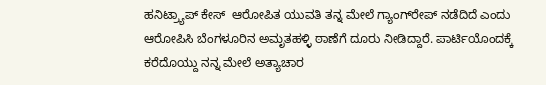ಹನಿಟ್ರ್ಯಾಪ್ ಕೇಸ್  ಆರೋಪಿತ ಯುವತಿ ತನ್ನ ಮೇಲೆ ಗ್ಯಾಂಗ್‌ರೇಪ್ ನಡೆದಿದೆ ಎಂದು ಆರೋಪಿಸಿ ಬೆಂಗಳೂರಿನ ಅಮೃತಹಳ್ಳಿ ಠಾಣೆಗೆ ದೂರು ನೀಡಿದ್ದಾರೆ. ಪಾರ್ಟಿಯೊಂದಕ್ಕೆ ಕರೆದೊಯ್ದು ನನ್ನ ಮೇಲೆ ಅತ್ಯಾಚಾರ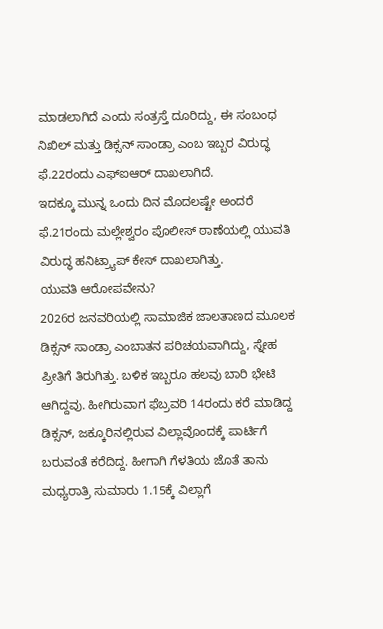ಮಾಡಲಾಗಿದೆ ಎಂದು ಸಂತ್ರಸ್ತೆ ದೂರಿದ್ದು, ಈ ಸಂಬಂಧ ನಿಖಿಲ್ ಮತ್ತು ಡಿಕ್ಸನ್ ಸಾಂಡ್ರಾ ಎಂಬ ಇಬ್ಬರ ವಿರುದ್ಧ ಫೆ.22ರಂದು ಎಫ್‌ಐಆರ್ ದಾಖಲಾಗಿದೆ.
ಇದಕ್ಕೂ ಮುನ್ನ ಒಂದು ದಿನ ಮೊದಲಷ್ಟೇ ಅಂದರೆ ಫೆ.21ರಂದು ಮಲ್ಲೇಶ್ವರಂ ಪೊಲೀಸ್ ಠಾಣೆಯಲ್ಲಿ ಯುವತಿ ವಿರುದ್ಧ ಹನಿಟ್ರ್ಯಾಪ್ ಕೇಸ್ ದಾಖಲಾಗಿತ್ತು.
ಯುವತಿ ಆರೋಪವೇನು?
2026ರ ಜನವರಿಯಲ್ಲಿ ಸಾಮಾಜಿಕ ಜಾಲತಾಣದ ಮೂಲಕ ಡಿಕ್ಸನ್ ಸಾಂಡ್ರಾ ಎಂಬಾತನ ಪರಿಚಯವಾಗಿದ್ದು, ಸ್ನೇಹ ಪ್ರೀತಿಗೆ ತಿರುಗಿತ್ತು. ಬಳಿಕ ಇಬ್ಬರೂ ಹಲವು ಬಾರಿ ಭೇಟಿ ಆಗಿದ್ದವು. ಹೀಗಿರುವಾಗ ಫೆಬ್ರವರಿ 14ರಂದು ಕರೆ ಮಾಡಿದ್ದ ಡಿಕ್ಸನ್, ಜಕ್ಕೂರಿನಲ್ಲಿರುವ ವಿಲ್ಲಾವೊಂದಕ್ಕೆ ಪಾರ್ಟಿಗೆ ಬರುವಂತೆ ಕರೆದಿದ್ದ. ಹೀಗಾಗಿ ಗೆಳತಿಯ ಜೊತೆ ತಾನು ಮಧ್ಯರಾತ್ರಿ ಸುಮಾರು 1.15ಕ್ಕೆ ವಿಲ್ಲಾಗೆ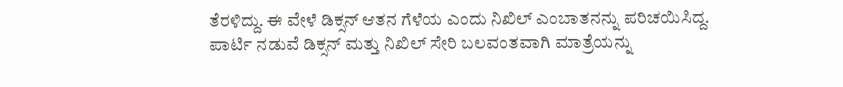ತೆರಳಿದ್ದು. ಈ ವೇಳೆ ಡಿಕ್ಸನ್ ಆತನ ಗೆಳೆಯ ಎಂದು ನಿಖಿಲ್ ಎಂಬಾತನನ್ನು ಪರಿಚಯಿಸಿದ್ದ. ಪಾರ್ಟಿ ನಡುವೆ ಡಿಕ್ಸನ್ ಮತ್ತು ನಿಖಿಲ್ ಸೇರಿ ಬಲವಂತವಾಗಿ ಮಾತ್ರೆಯನ್ನು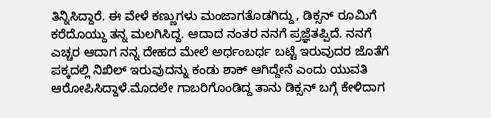ತಿನ್ನಿಸಿದ್ದಾರೆ. ಈ ವೇಳೆ ಕಣ್ಣುಗಳು ಮಂಜಾಗತೊಡಗಿದ್ದು, ಡಿಕ್ಸನ್ ರೂಮಿಗೆ ಕರೆದೊಯ್ದು ತನ್ನ ಮಲಗಿಸಿದ್ದ. ಆದಾದ ನಂತರ ನನಗೆ ಪ್ರಜ್ಞೆತಪ್ಪಿದೆ. ನನಗೆ ಎಚ್ಚರ ಆದಾಗ ನನ್ನ ದೇಹದ ಮೇಲೆ ಅರ್ಧಂಬರ್ಧ ಬಟ್ಟೆ ಇರುವುದರ ಜೊತೆಗೆ ಪಕ್ಕದಲ್ಲಿ ನಿಖಿಲ್ ಇರುವುದನ್ನು ಕಂಡು ಶಾಕ್ ಆಗಿದ್ದೇನೆ ಎಂದು ಯುವತಿ ಆರೋಪಿಸಿದ್ದಾಳೆ.ಮೊದಲೇ ಗಾಬರಿಗೊಂಡಿದ್ದ ತಾನು ಡಿಕ್ಸನ್ ಬಗ್ಗೆ ಕೇಳಿದಾಗ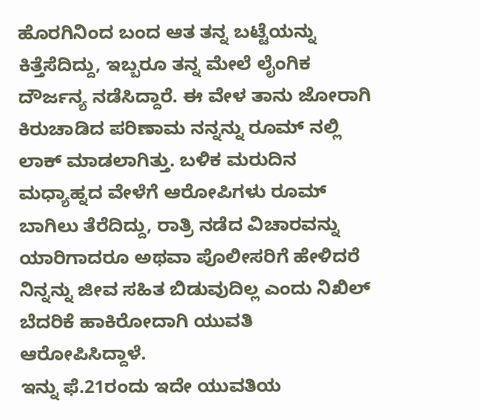ಹೊರಗಿನಿಂದ ಬಂದ ಆತ ತನ್ನ ಬಟ್ಟೆಯನ್ನು ಕಿತ್ತೆಸೆದಿದ್ದು, ಇಬ್ಬರೂ ತನ್ನ ಮೇಲೆ ಲೈಂಗಿಕ ದೌರ್ಜನ್ಯ ನಡೆಸಿದ್ದಾರೆ. ಈ ವೇಳ ತಾನು ಜೋರಾಗಿ ಕಿರುಚಾಡಿದ ಪರಿಣಾಮ ನನ್ನನ್ನು ರೂಮ್‌ ನಲ್ಲಿ ಲಾಕ್ ಮಾಡಲಾಗಿತ್ತು. ಬಳಿಕ ಮರುದಿನ ಮಧ್ಯಾಹ್ನದ ವೇಳೆಗೆ ಆರೋಪಿಗಳು ರೂಮ್ ಬಾಗಿಲು ತೆರೆದಿದ್ದು, ರಾತ್ರಿ ನಡೆದ ವಿಚಾರವನ್ನು ಯಾರಿಗಾದರೂ ಅಥವಾ ಪೊಲೀಸರಿಗೆ ಹೇಳಿದರೆ ನಿನ್ನನ್ನು ಜೀವ ಸಹಿತ ಬಿಡುವುದಿಲ್ಲ ಎಂದು ನಿಖಿಲ್ ಬೆದರಿಕೆ ಹಾಕಿರೋದಾಗಿ ಯುವತಿ ಆರೋಪಿಸಿದ್ದಾಳೆ.
ಇನ್ನು ಫೆ.21ರಂದು ಇದೇ ಯುವತಿಯ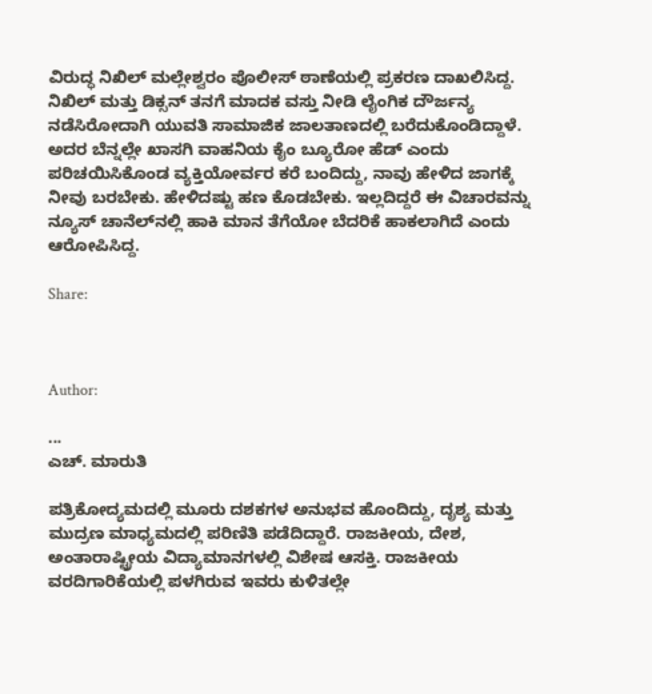ವಿರುದ್ಧ ನಿಖಿಲ್ ಮಲ್ಲೇಶ್ವರಂ ಪೊಲೀಸ್ ಠಾಣೆಯಲ್ಲಿ ಪ್ರಕರಣ ದಾಖಲಿಸಿದ್ದ. ನಿಖಿಲ್ ಮತ್ತು ಡಿಕ್ಸನ್ ತನಗೆ ಮಾದಕ ವಸ್ತು ನೀಡಿ ಲೈಂಗಿಕ ದೌರ್ಜನ್ಯ ನಡೆಸಿರೋದಾಗಿ ಯುವತಿ ಸಾಮಾಜಿಕ ಜಾಲತಾಣದಲ್ಲಿ ಬರೆದುಕೊಂಡಿದ್ದಾಳೆ. ಅದರ ಬೆನ್ನಲ್ಲೇ ಖಾಸಗಿ ವಾಹನಿಯ ಕೈಂ ಬ್ಯೂರೋ ಹೆಡ್ ಎಂದು ಪರಿಚಯಿಸಿಕೊಂಡ ವ್ಯಕ್ತಿಯೋರ್ವರ ಕರೆ ಬಂದಿದ್ದು, ನಾವು ಹೇಳಿದ ಜಾಗಕ್ಕೆ ನೀವು ಬರಬೇಕು. ಹೇಳಿದಷ್ಟು ಹಣ ಕೊಡಬೇಕು. ಇಲ್ಲದಿದ್ದರೆ ಈ ವಿಚಾರವನ್ನು ನ್ಯೂಸ್ ಚಾನೆಲ್‌ನಲ್ಲಿ ಹಾಕಿ ಮಾನ ತೆಗೆಯೋ ಬೆದರಿಕೆ ಹಾಕಲಾಗಿದೆ ಎಂದು ಆರೋಪಿಸಿದ್ದ.

Share:



Author:

...
ಎಚ್‌. ಮಾರುತಿ

ಪತ್ರಿಕೋದ್ಯಮದಲ್ಲಿ ಮೂರು ದಶಕಗಳ ಅನುಭವ ಹೊಂದಿದ್ದು, ದೃಶ್ಯ ಮತ್ತು ಮುದ್ರಣ ಮಾಧ್ಯಮದಲ್ಲಿ ಪರಿಣಿತಿ ಪಡೆದಿದ್ದಾರೆ. ರಾಜಕೀಯ, ದೇಶ, ಅಂತಾರಾಷ್ಟ್ರೀಯ ವಿದ್ಯಾಮಾನಗಳಲ್ಲಿ ವಿಶೇಷ ಆಸಕ್ತಿ. ರಾಜಕೀಯ ವರದಿಗಾರಿಕೆಯಲ್ಲಿ ಪಳಗಿರುವ ಇವರು ಕುಳಿತಲ್ಲೇ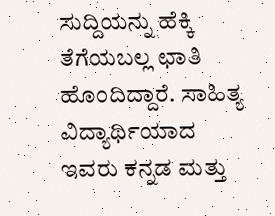ಸುದ್ದಿಯನ್ನು ಹೆಕ್ಕಿ ತೆಗೆಯಬಲ್ಲ ಛಾತಿ ಹೊಂದಿದ್ದಾರೆ. ಸಾಹಿತ್ಯ ವಿದ್ಯಾರ್ಥಿಯಾದ ಇವರು ಕನ್ನಡ ಮತ್ತು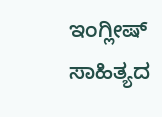ಇಂಗ್ಲೀಷ್‌ ಸಾಹಿತ್ಯದ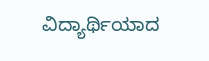ವಿದ್ಯಾರ್ಥಿಯಾದ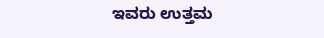ಇವರು ಉತ್ತಮ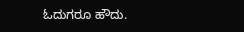ಓದುಗರೂ ಹೌದು.